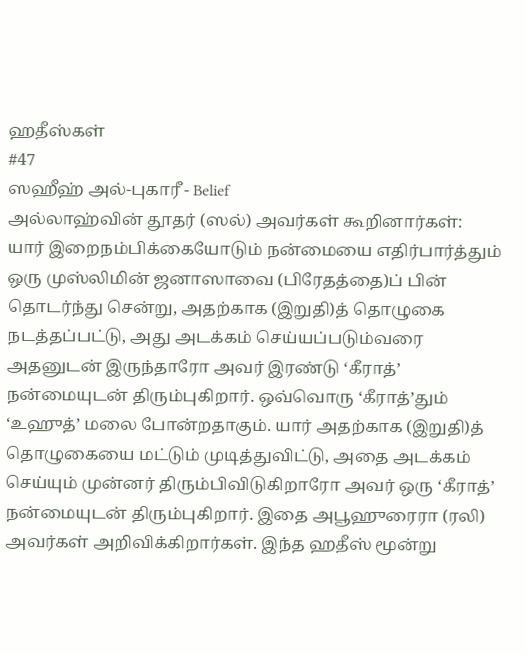ஹதீஸ்கள்
#47
ஸஹீஹ் அல்-புகாரீ - Belief
அல்லாஹ்வின் தூதர் (ஸல்) அவர்கள் கூறினார்கள்: யார் இறைநம்பிக்கையோடும் நன்மையை எதிர்பார்த்தும் ஒரு முஸ்லிமின் ஜனாஸாவை (பிரேதத்தை)ப் பின் தொடர்ந்து சென்று, அதற்காக (இறுதி)த் தொழுகை நடத்தப்பட்டு, அது அடக்கம் செய்யப்படும்வரை அதனுடன் இருந்தாரோ அவர் இரண்டு ‘கீராத்’ நன்மையுடன் திரும்புகிறார். ஒவ்வொரு ‘கீராத்’தும் ‘உஹுத்’ மலை போன்றதாகும். யார் அதற்காக (இறுதி)த் தொழுகையை மட்டும் முடித்துவிட்டு, அதை அடக்கம் செய்யும் முன்னர் திரும்பிவிடுகிறாரோ அவர் ஒரு ‘கீராத்’ நன்மையுடன் திரும்புகிறார். இதை அபூஹுரைரா (ரலி) அவர்கள் அறிவிக்கிறார்கள். இந்த ஹதீஸ் மூன்று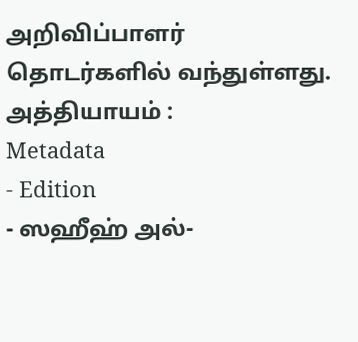அறிவிப்பாளர் தொடர்களில் வந்துள்ளது. அத்தியாயம் :
Metadata
- Edition
- ஸஹீஹ் அல்-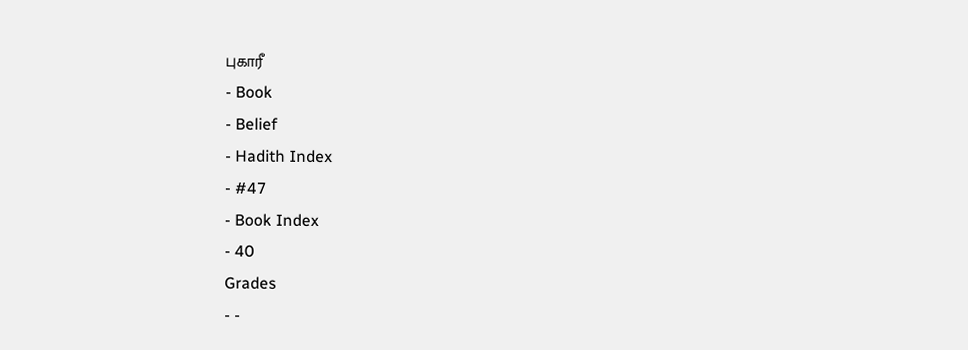புகாரீ
- Book
- Belief
- Hadith Index
- #47
- Book Index
- 40
Grades
- -